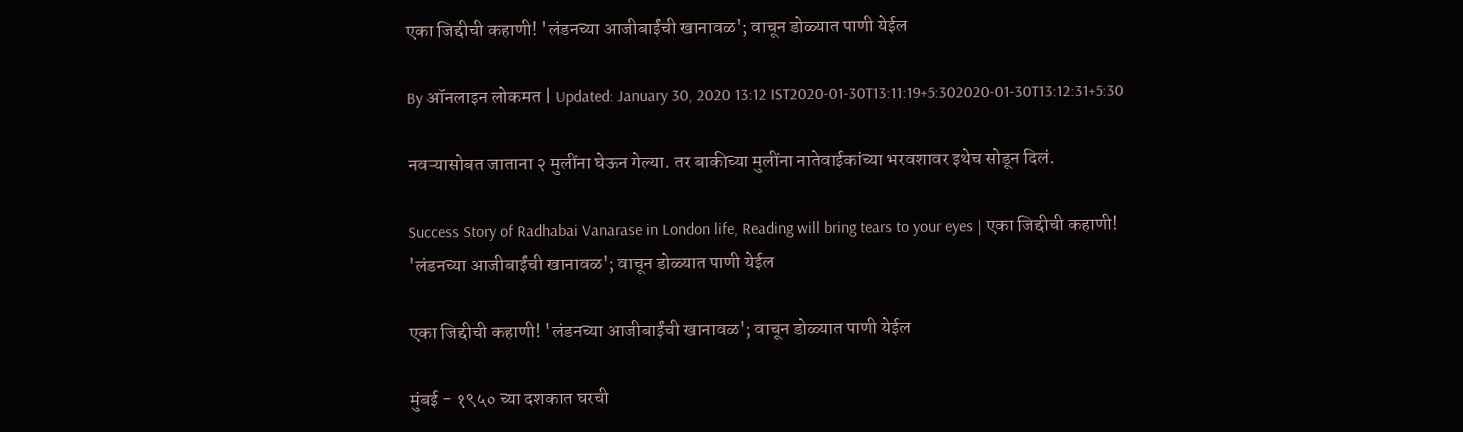एका जिद्दीची कहाणी! 'लंडनच्या आजीबाईंची खानावळ'; वाचून डोळ्यात पाणी येईल

By ऑनलाइन लोकमत | Updated: January 30, 2020 13:12 IST2020-01-30T13:11:19+5:302020-01-30T13:12:31+5:30

नवऱ्यासोबत जाताना २ मुलींना घेऊन गेल्या. तर बाकीच्या मुलींना नातेवाईकांच्या भरवशावर इथेच सोडून दिलं.

Success Story of Radhabai Vanarase in London life, Reading will bring tears to your eyes | एका जिद्दीची कहाणी! 'लंडनच्या आजीबाईंची खानावळ'; वाचून डोळ्यात पाणी येईल

एका जिद्दीची कहाणी! 'लंडनच्या आजीबाईंची खानावळ'; वाचून डोळ्यात पाणी येईल

मुंबई - १९५० च्या दशकात घरची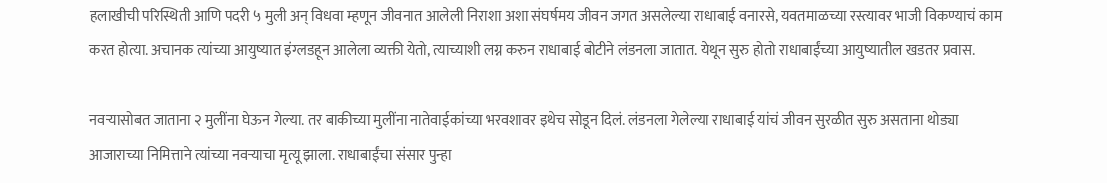हलाखीची परिस्थिती आणि पदरी ५ मुली अन् विधवा म्हणून जीवनात आलेली निराशा अशा संघर्षमय जीवन जगत असलेल्या राधाबाई वनारसे, यवतमाळच्या रस्त्यावर भाजी विकण्याचं काम करत होत्या. अचानक त्यांच्या आयुष्यात इंग्लडहून आलेला व्यक्ती येतो, त्याच्याशी लग्न करुन राधाबाई बोटीने लंडनला जातात. येथून सुरु होतो राधाबाईंच्या आयुष्यातील खडतर प्रवास.

नवऱ्यासोबत जाताना २ मुलींना घेऊन गेल्या. तर बाकीच्या मुलींना नातेवाईकांच्या भरवशावर इथेच सोडून दिलं. लंडनला गेलेल्या राधाबाई यांचं जीवन सुरळीत सुरु असताना थोड्या आजाराच्या निमित्ताने त्यांच्या नवऱ्याचा मृत्यू झाला. राधाबाईंचा संसार पुन्हा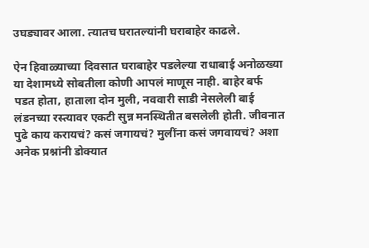उघड्यावर आला. त्यातच घरातल्यांनी घराबाहेर काढले.

ऐन हिवाळ्याच्या दिवसात घराबाहेर पडलेल्या राधाबाई अनोळख्या या देशामध्ये सोबतीला कोणी आपलं माणूस नाही. बाहेर बर्फ पडत होता, हाताला दोन मुली, नववारी साडी नेसलेली बाई लंडनच्या रस्त्यावर एकटी सुन्न मनस्थितीत बसलेली होती. जीवनात पुढे काय करायचं? कसं जगायचं? मुलींना कसं जगवायचं? अशा अनेक प्रश्नांनी डोक्यात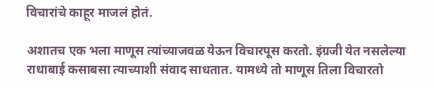विचारांचे काहूर माजलं होतं.

अशातच एक भला माणूस त्यांच्याजवळ येऊन विचारपूस करतो. इंग्रजी येत नसलेल्या राधाबाई कसाबसा त्याच्याशी संवाद साधतात. यामध्ये तो माणूस तिला विचारतो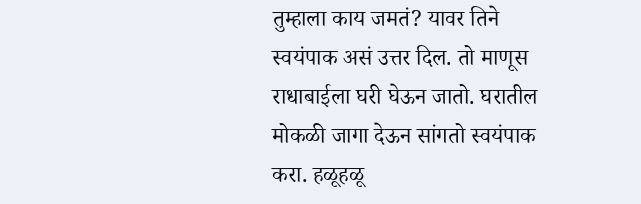तुम्हाला काय जमतं? यावर तिने स्वयंपाक असं उत्तर दिल. तो माणूस राधाबाईला घरी घेऊन जातो. घरातील मोकळी जागा देऊन सांगतो स्वयंपाक करा. हळूहळू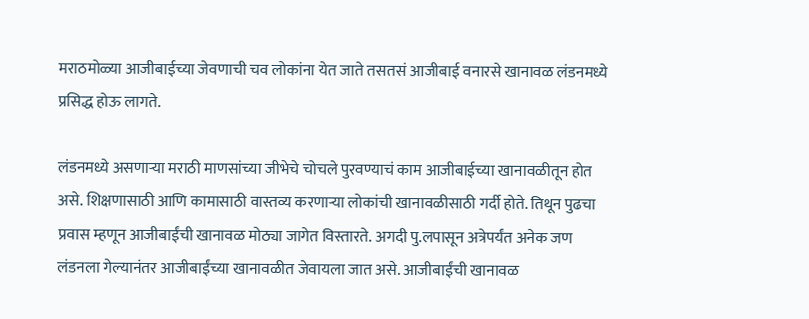मराठमोळ्या आजीबाईच्या जेवणाची चव लोकांना येत जाते तसतसं आजीबाई वनारसे खानावळ लंडनमध्ये प्रसिद्ध होऊ लागते.

लंडनमध्ये असणाऱ्या मराठी माणसांच्या जीभेचे चोचले पुरवण्याचं काम आजीबाईच्या खानावळीतून होत असे. शिक्षणासाठी आणि कामासाठी वास्तव्य करणाऱ्या लोकांची खानावळीसाठी गर्दी होते. तिथून पुढचा प्रवास म्हणून आजीबाईंची खानावळ मोठ्या जागेत विस्तारते. अगदी पु.लपासून अत्रेपर्यंत अनेक जण लंडनला गेल्यानंतर आजीबाईंच्या खानावळीत जेवायला जात असे. आजीबाईंची खानावळ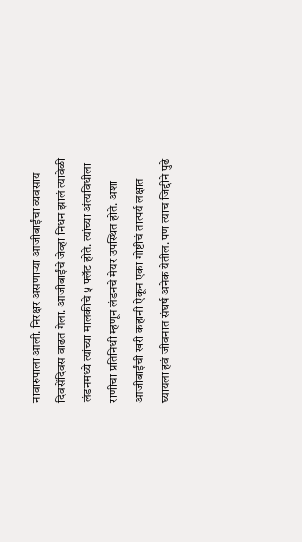नावारुपाला आली. निरक्षर असणाऱ्या आजीबाईंचा व्यवसाय दिवसेंदिवस वाढत गेला. आजीबाईंचे जेव्हा निधन झालं त्यावेळी लंडनमध्ये त्यांच्या मालकीचे ५ फ्लॅट होते. त्यांच्या अंत्यविधीला राणीचा प्रतिनिधी म्हणून लंडनचे मेयर उपस्थित होते. अशा आजीबाईंची खरी कहानी ऐकून एका गोष्टीचं तात्पर्य लक्षात घ्यायला हवं जीवनात संघर्ष अनेक येतील. पण त्याच जिद्दीने पुढे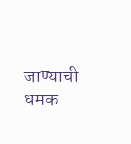जाण्याची धमक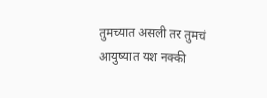तुमच्यात असली तर तुमचं आयुष्यात यश नक्की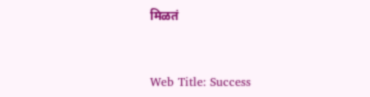मिळतं


Web Title: Success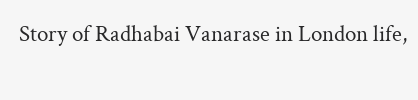Story of Radhabai Vanarase in London life,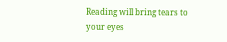Reading will bring tears to your eyes